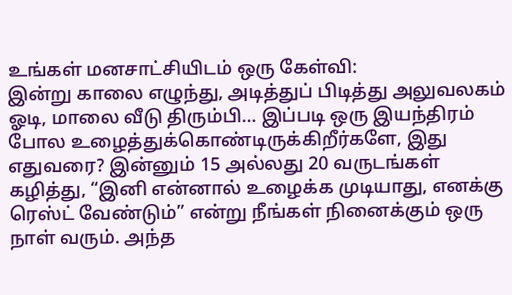உங்கள் மனசாட்சியிடம் ஒரு கேள்வி:
இன்று காலை எழுந்து, அடித்துப் பிடித்து அலுவலகம் ஓடி, மாலை வீடு திரும்பி… இப்படி ஒரு இயந்திரம் போல உழைத்துக்கொண்டிருக்கிறீர்களே, இது எதுவரை? இன்னும் 15 அல்லது 20 வருடங்கள் கழித்து, “இனி என்னால் உழைக்க முடியாது, எனக்கு ரெஸ்ட் வேண்டும்” என்று நீங்கள் நினைக்கும் ஒரு நாள் வரும். அந்த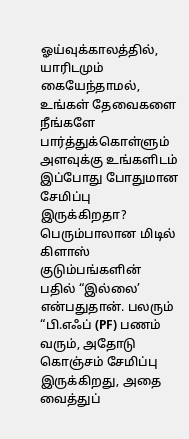ஓய்வுக்காலத்தில், யாரிடமும் கையேந்தாமல், உங்கள் தேவைகளை நீங்களே பார்த்துக்கொள்ளும் அளவுக்கு உங்களிடம் இப்போது போதுமான சேமிப்பு இருக்கிறதா?
பெரும்பாலான மிடில் கிளாஸ் குடும்பங்களின் பதில் “இல்லை’ என்பதுதான். பலரும் “பி.எஃப் (PF) பணம் வரும், அதோடு கொஞ்சம் சேமிப்பு இருக்கிறது, அதை வைத்துப்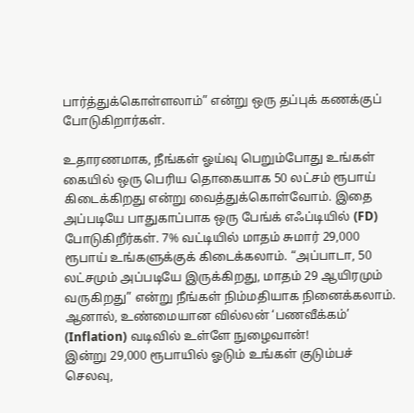பார்த்துக்கொள்ளலாம்” என்று ஒரு தப்புக் கணக்குப் போடுகிறார்கள்.

உதாரணமாக, நீங்கள் ஓய்வு பெறும்போது உங்கள் கையில் ஒரு பெரிய தொகையாக 50 லட்சம் ரூபாய் கிடைக்கிறது என்று வைத்துக்கொள்வோம். இதை அப்படியே பாதுகாப்பாக ஒரு பேங்க் எஃப்டியில் (FD) போடுகிறீர்கள். 7% வட்டியில் மாதம் சுமார் 29,000 ரூபாய் உங்களுக்குக் கிடைக்கலாம். “அப்பாடா, 50 லட்சமும் அப்படியே இருக்கிறது, மாதம் 29 ஆயிரமும் வருகிறது” என்று நீங்கள் நிம்மதியாக நினைக்கலாம். ஆனால், உண்மையான வில்லன் ‘பணவீக்கம்’ (Inflation) வடிவில் உள்ளே நுழைவான்!
இன்று 29,000 ரூபாயில் ஓடும் உங்கள் குடும்பச் செலவு,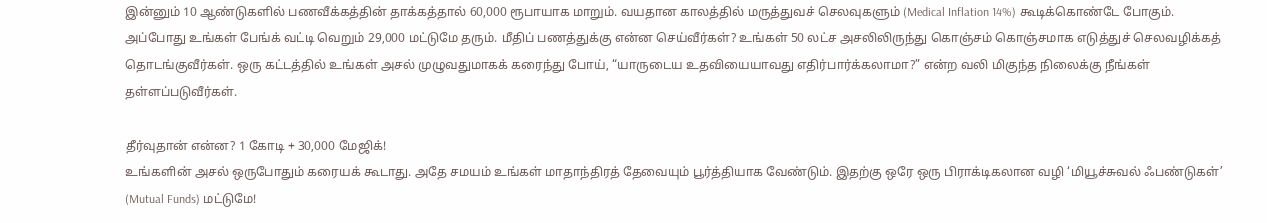இன்னும் 10 ஆண்டுகளில் பணவீக்கத்தின் தாக்கத்தால் 60,000 ரூபாயாக மாறும். வயதான காலத்தில் மருத்துவச் செலவுகளும் (Medical Inflation 14%) கூடிக்கொண்டே போகும். அப்போது உங்கள் பேங்க் வட்டி வெறும் 29,000 மட்டுமே தரும். மீதிப் பணத்துக்கு என்ன செய்வீர்கள்? உங்கள் 50 லட்ச அசலிலிருந்து கொஞ்சம் கொஞ்சமாக எடுத்துச் செலவழிக்கத் தொடங்குவீர்கள். ஒரு கட்டத்தில் உங்கள் அசல் முழுவதுமாகக் கரைந்து போய், “யாருடைய உதவியையாவது எதிர்பார்க்கலாமா?” என்ற வலி மிகுந்த நிலைக்கு நீங்கள் தள்ளப்படுவீர்கள்.

தீர்வுதான் என்ன? 1 கோடி + 30,000 மேஜிக்!
உங்களின் அசல் ஒருபோதும் கரையக் கூடாது. அதே சமயம் உங்கள் மாதாந்திரத் தேவையும் பூர்த்தியாக வேண்டும். இதற்கு ஒரே ஒரு பிராக்டிகலான வழி ‘மியூச்சுவல் ஃபண்டுகள்’ (Mutual Funds) மட்டுமே!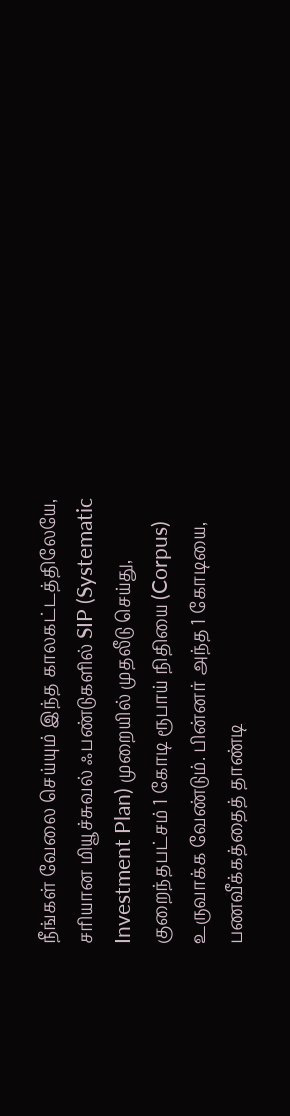நீங்கள் வேலை செய்யும் இந்த காலகட்டத்திலேயே, சரியான மியூச்சுவல் ஃபண்டுகளில் SIP (Systematic Investment Plan) முறையில் முதலீடு செய்து, குறைந்தபட்சம் 1 கோடி ரூபாய் நிதியை (Corpus) உருவாக்க வேண்டும். பின்னர் அந்த 1 கோடியை, பணவீக்கத்தைத் தாண்டி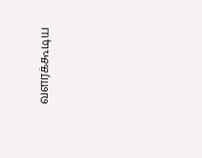வளரக்கூடிய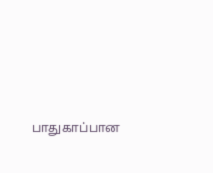பாதுகாப்பான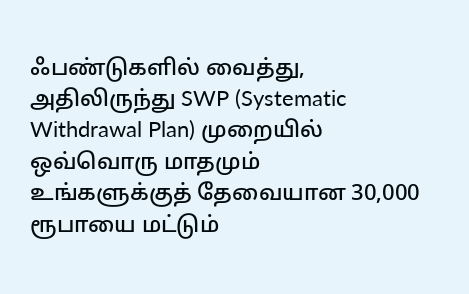ஃபண்டுகளில் வைத்து, அதிலிருந்து SWP (Systematic Withdrawal Plan) முறையில் ஒவ்வொரு மாதமும் உங்களுக்குத் தேவையான 30,000 ரூபாயை மட்டும்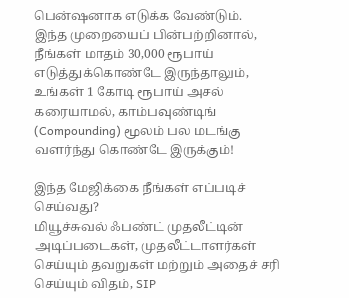பென்ஷனாக எடுக்க வேண்டும்.
இந்த முறையைப் பின்பற்றினால், நீங்கள் மாதம் 30,000 ரூபாய் எடுத்துக்கொண்டே இருந்தாலும், உங்கள் 1 கோடி ரூபாய் அசல் கரையாமல், காம்பவுண்டிங் (Compounding) மூலம் பல மடங்கு வளர்ந்து கொண்டே இருக்கும்!

இந்த மேஜிக்கை நீங்கள் எப்படிச் செய்வது?
மியூச்சுவல் ஃபண்ட் முதலீட்டின் அடிப்படைகள், முதலீட்டாளர்கள் செய்யும் தவறுகள் மற்றும் அதைச் சரி செய்யும் விதம், SIP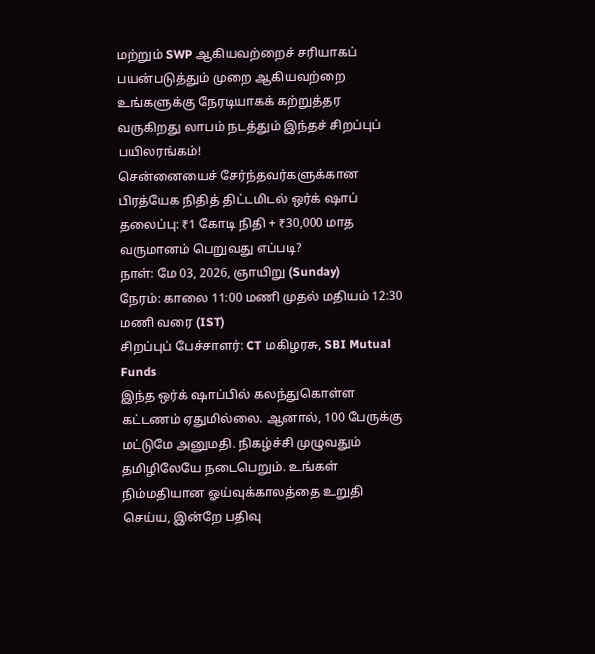மற்றும் SWP ஆகியவற்றைச் சரியாகப் பயன்படுத்தும் முறை ஆகியவற்றை உங்களுக்கு நேரடியாகக் கற்றுத்தர வருகிறது லாபம் நடத்தும் இந்தச் சிறப்புப் பயிலரங்கம்!
சென்னையைச் சேர்ந்தவர்களுக்கான பிரத்யேக நிதித் திட்டமிடல் ஒர்க் ஷாப்
தலைப்பு: ₹1 கோடி நிதி + ₹30,000 மாத வருமானம் பெறுவது எப்படி?
நாள்: மே 03, 2026, ஞாயிறு (Sunday)
நேரம்: காலை 11:00 மணி முதல் மதியம் 12:30 மணி வரை (IST)
சிறப்புப் பேச்சாளர்: CT மகிழரசு, SBI Mutual Funds
இந்த ஒர்க் ஷாப்பில் கலந்துகொள்ள கட்டணம் ஏதுமில்லை. ஆனால், 100 பேருக்கு மட்டுமே அனுமதி. நிகழ்ச்சி முழுவதும் தமிழிலேயே நடைபெறும். உங்கள் நிம்மதியான ஓய்வுக்காலத்தை உறுதி செய்ய, இன்றே பதிவு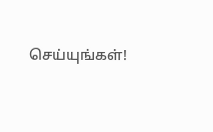செய்யுங்கள்!